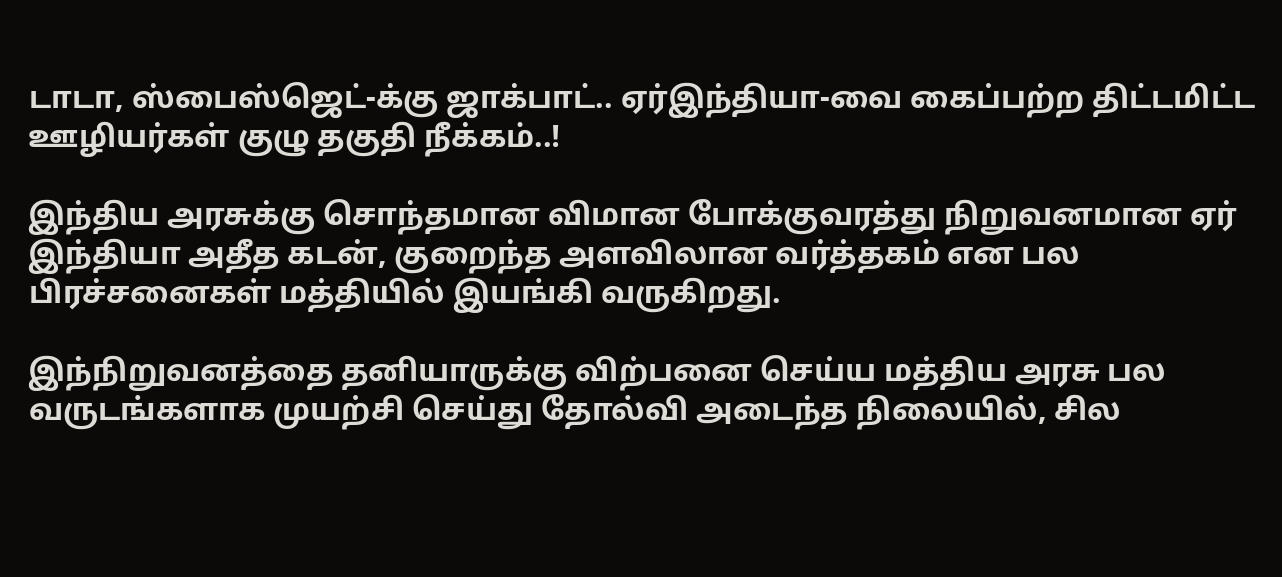டாடா, ஸ்பைஸ்ஜெட்-க்கு ஜாக்பாட்.. ஏர்இந்தியா-வை கைப்பற்ற திட்டமிட்ட ஊழியர்கள் குழு தகுதி நீக்கம்..!

இந்திய அரசுக்கு சொந்தமான விமான போக்குவரத்து நிறுவனமான ஏர் இந்தியா அதீத கடன், குறைந்த அளவிலான வர்த்தகம் என பல பிரச்சனைகள் மத்தியில் இயங்கி வருகிறது.

இந்நிறுவனத்தை தனியாருக்கு விற்பனை செய்ய மத்திய அரசு பல வருடங்களாக முயற்சி செய்து தோல்வி அடைந்த நிலையில், சில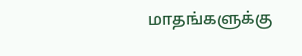மாதங்களுக்கு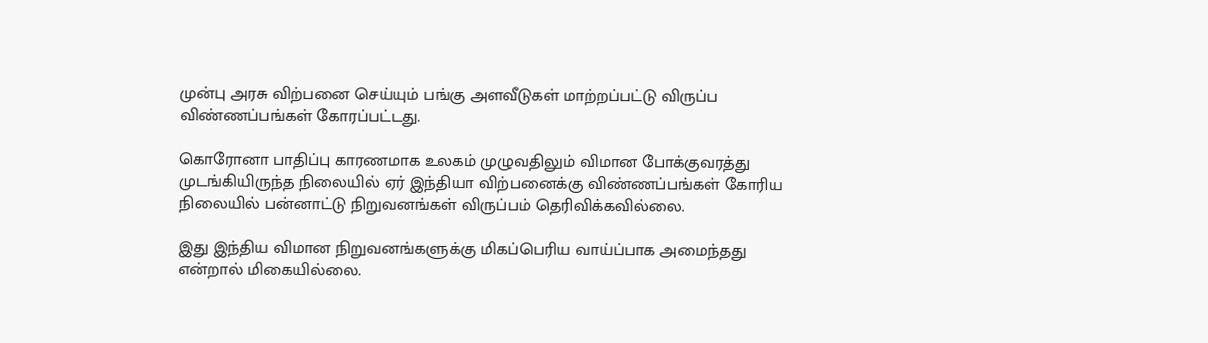முன்பு அரசு விற்பனை செய்யும் பங்கு அளவீடுகள் மாற்றப்பட்டு விருப்ப விண்ணப்பங்கள் கோரப்பட்டது.

கொரோனா பாதிப்பு காரணமாக உலகம் முழுவதிலும் விமான போக்குவரத்து முடங்கியிருந்த நிலையில் ஏர் இந்தியா விற்பனைக்கு விண்ணப்பங்கள் கோரிய நிலையில் பன்னாட்டு நிறுவனங்கள் விருப்பம் தெரிவிக்கவில்லை.

இது இந்திய விமான நிறுவனங்களுக்கு மிகப்பெரிய வாய்ப்பாக அமைந்தது என்றால் மிகையில்லை.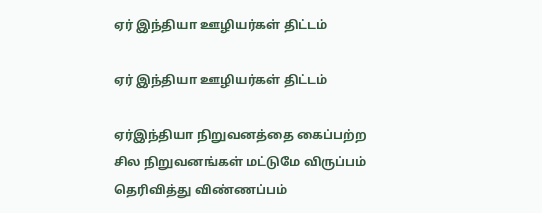ஏர் இந்தியா ஊழியர்கள் திட்டம்

ஏர் இந்தியா ஊழியர்கள் திட்டம்

ஏர்இந்தியா நிறுவனத்தை கைப்பற்ற சில நிறுவனங்கள் மட்டுமே விருப்பம் தெரிவித்து விண்ணப்பம்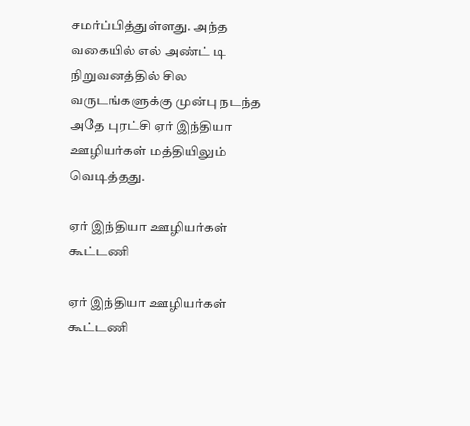சமர்ப்பித்துள்ளது. அந்த வகையில் எல் அண்ட் டி நிறுவனத்தில் சில வருடங்களுக்கு முன்பு நடந்த அதே புரட்சி ஏர் இந்தியா ஊழியர்கள் மத்தியிலும் வெடித்தது.

ஏர் இந்தியா ஊழியர்கள் கூட்டணி

ஏர் இந்தியா ஊழியர்கள் கூட்டணி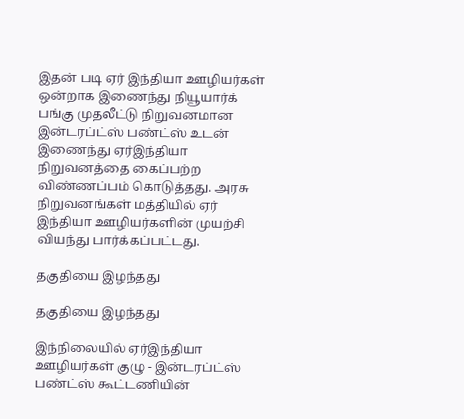இதன் படி ஏர் இந்தியா ஊழியர்கள் ஒன்றாக இணைந்து நியூயார்க் பங்கு முதலீட்டு நிறுவனமான இன்டரப்ட்ஸ் பண்ட்ஸ் உடன் இணைந்து ஏர்இந்தியா நிறுவனத்தை கைப்பற்ற விண்ணப்பம் கொடுத்தது. அரசு நிறுவனங்கள் மத்தியில் ஏர் இந்தியா ஊழியர்களின் முயற்சி வியந்து பார்க்கப்பட்டது.

தகுதியை இழந்தது

தகுதியை இழந்தது

இந்நிலையில் ஏர்இந்தியா ஊழியர்கள் குழு - இன்டரப்ட்ஸ் பண்ட்ஸ் கூட்டணியின்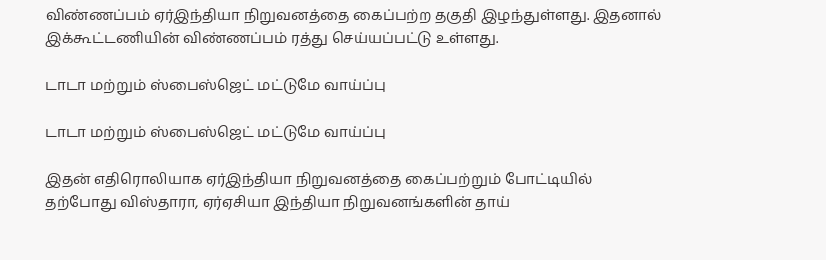விண்ணப்பம் ஏர்இந்தியா நிறுவனத்தை கைப்பற்ற தகுதி இழந்துள்ளது. இதனால் இக்கூட்டணியின் விண்ணப்பம் ரத்து செய்யப்பட்டு உள்ளது.

டாடா மற்றும் ஸ்பைஸ்ஜெட் மட்டுமே வாய்ப்பு

டாடா மற்றும் ஸ்பைஸ்ஜெட் மட்டுமே வாய்ப்பு

இதன் எதிரொலியாக ஏர்இந்தியா நிறுவனத்தை கைப்பற்றும் போட்டியில் தற்போது விஸ்தாரா, ஏர்ஏசியா இந்தியா நிறுவனங்களின் தாய்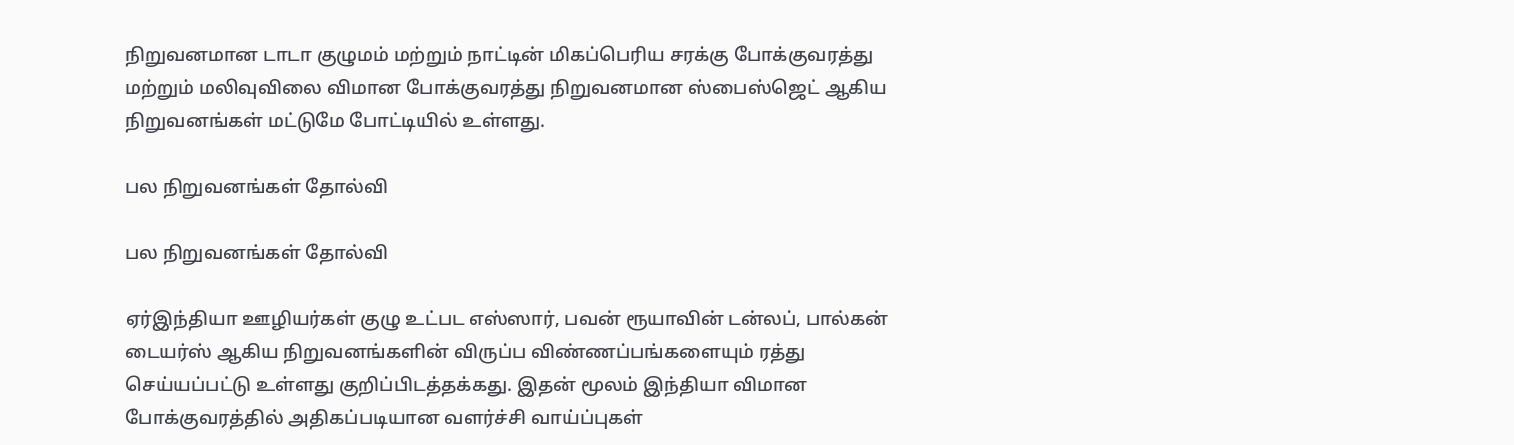நிறுவனமான டாடா குழுமம் மற்றும் நாட்டின் மிகப்பெரிய சரக்கு போக்குவரத்து மற்றும் மலிவுவிலை விமான போக்குவரத்து நிறுவனமான ஸ்பைஸ்ஜெட் ஆகிய நிறுவனங்கள் மட்டுமே போட்டியில் உள்ளது.

பல நிறுவனங்கள் தோல்வி

பல நிறுவனங்கள் தோல்வி

ஏர்இந்தியா ஊழியர்கள் குழு உட்பட எஸ்ஸார், பவன் ரூயாவின் டன்லப், பால்கன் டையர்ஸ் ஆகிய நிறுவனங்களின் விருப்ப விண்ணப்பங்களையும் ரத்து செய்யப்பட்டு உள்ளது குறிப்பிடத்தக்கது. இதன் மூலம் இந்தியா விமான போக்குவரத்தில் அதிகப்படியான வளர்ச்சி வாய்ப்புகள்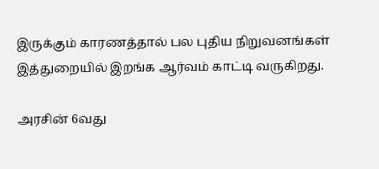இருக்கும் காரணத்தால் பல புதிய நிறுவனங்கள் இத்துறையில் இறங்க ஆர்வம் காட்டி வருகிறது.

அரசின் 6வது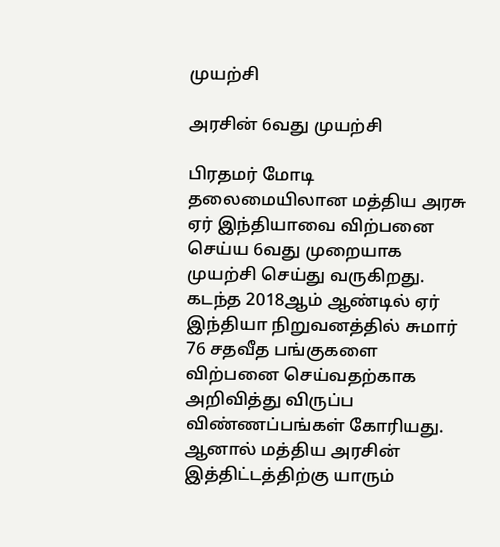முயற்சி

அரசின் 6வது முயற்சி

பிரதமர் மோடி தலைமையிலான மத்திய அரசு ஏர் இந்தியாவை விற்பனை செய்ய 6வது முறையாக முயற்சி செய்து வருகிறது. கடந்த 2018ஆம் ஆண்டில் ஏர் இந்தியா நிறுவனத்தில் சுமார் 76 சதவீத பங்குகளை விற்பனை செய்வதற்காக அறிவித்து விருப்ப விண்ணப்பங்கள் கோரியது. ஆனால் மத்திய அரசின் இத்திட்டத்திற்கு யாரும்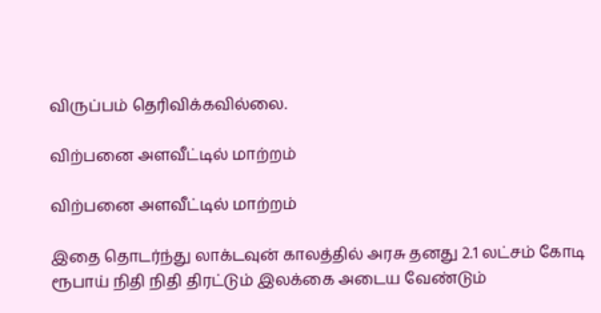விருப்பம் தெரிவிக்கவில்லை.

விற்பனை அளவீட்டில் மாற்றம்

விற்பனை அளவீட்டில் மாற்றம்

இதை தொடர்ந்து லாக்டவுன் காலத்தில் அரசு தனது 2.1 லட்சம் கோடி ரூபாய் நிதி நிதி திரட்டும் இலக்கை அடைய வேண்டும்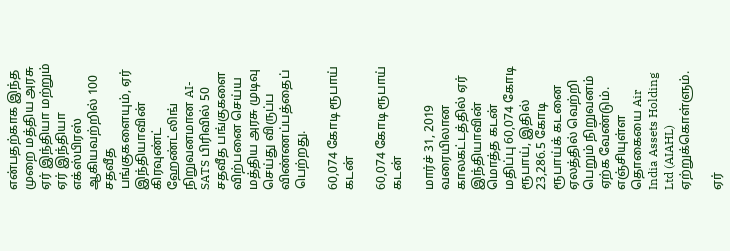என்பதற்காக இந்த முறை மத்திய அரசு ஏர் இந்தியா மற்றும் ஏர் இந்தியா எக்ஸ்பிரஸ் ஆகியவற்றில் 100 சதவீத பங்குகளையும், ஏர் இந்தியாவின் கிரவுண்ட் ஹேண்ட்லிங் நிறுவனமான AI-SATS பிரிவில் 50 சதவீத பங்குகளை விற்பனை செய்ய மத்திய அரசு முடிவு செய்து விருப்ப விண்ணப்பத்தைப் பெற்றது.

60,074 கோடி ரூபாய் கடன்

60,074 கோடி ரூபாய் கடன்

மார்ச் 31, 2019 வரையிலான காலகட்டத்தில் ஏர் இந்தியாவின் மொத்த கடன் மதிப்பு 60,074 கோடி ரூபாய், இதில் 23,286.5 கோடி ரூபாய்க் கடனை ஏலத்தில் வெற்றி பெறும் நிறுவனம் ஏற்க வேண்டும். எஞ்சியுள்ள தொகையை Air India Assets Holding Ltd (AIAHL) ஏற்றுக்கொள்ளும்.

ஏர்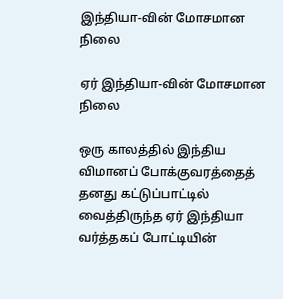இந்தியா-வின் மோசமான நிலை

ஏர் இந்தியா-வின் மோசமான நிலை

ஒரு காலத்தில் இந்திய விமானப் போக்குவரத்தைத் தனது கட்டுப்பாட்டில் வைத்திருந்த ஏர் இந்தியா வர்த்தகப் போட்டியின்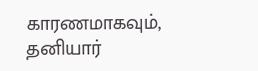காரணமாகவும், தனியார்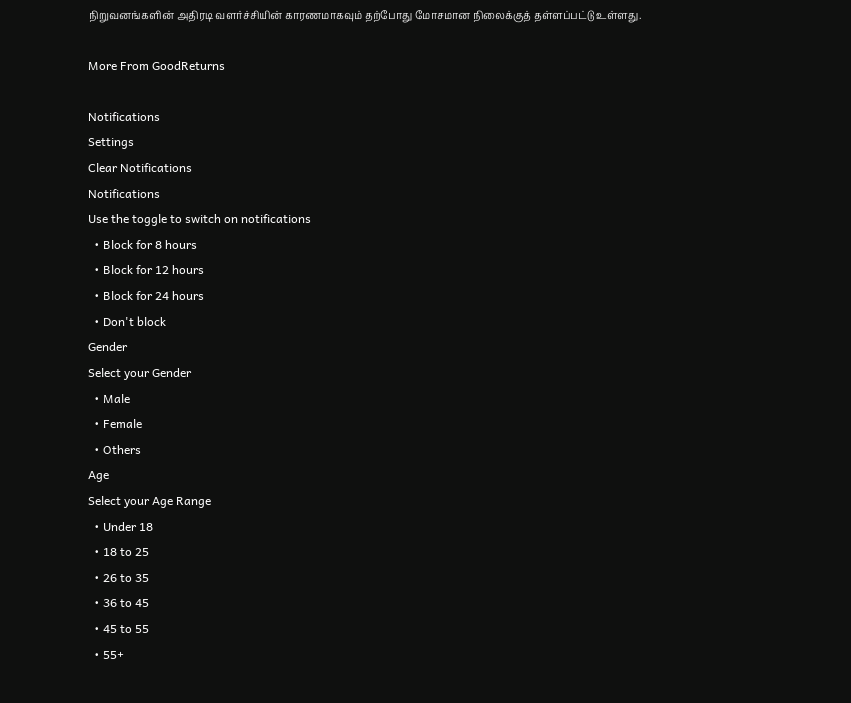நிறுவனங்களின் அதிரடி வளர்ச்சியின் காரணமாகவும் தற்போது மோசமான நிலைக்குத் தள்ளப்பட்டு உள்ளது.

More From GoodReturns

Notifications
Settings
Clear Notifications
Notifications
Use the toggle to switch on notifications
  • Block for 8 hours
  • Block for 12 hours
  • Block for 24 hours
  • Don't block
Gender
Select your Gender
  • Male
  • Female
  • Others
Age
Select your Age Range
  • Under 18
  • 18 to 25
  • 26 to 35
  • 36 to 45
  • 45 to 55
  • 55+